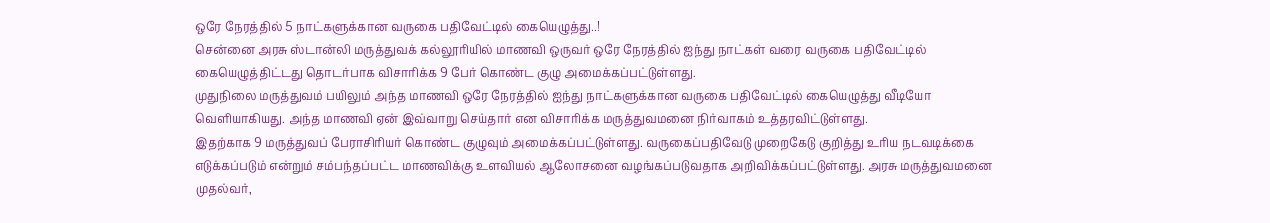ஒரே நேரத்தில் 5 நாட்களுக்கான வருகை பதிவேட்டில் கையெழுத்து..!
சென்னை அரசு ஸ்டான்லி மருத்துவக் கல்லூரியில் மாணவி ஒருவர் ஒரே நேரத்தில் ஐந்து நாட்கள் வரை வருகை பதிவேட்டில் கையெழுத்திட்டது தொடர்பாக விசாரிக்க 9 பேர் கொண்ட குழு அமைக்கப்பட்டுள்ளது.
முதுநிலை மருத்துவம் பயிலும் அந்த மாணவி ஒரே நேரத்தில் ஐந்து நாட்களுக்கான வருகை பதிவேட்டில் கையெழுத்து வீடியோ வெளியாகியது. அந்த மாணவி ஏன் இவ்வாறு செய்தார் என விசாரிக்க மருத்துவமனை நிர்வாகம் உத்தரவிட்டுள்ளது.
இதற்காக 9 மருத்துவப் பேராசிரியர் கொண்ட குழுவும் அமைக்கப்பட்டுள்ளது. வருகைப்பதிவேடு முறைகேடு குறித்து உரிய நடவடிக்கை எடுக்கப்படும் என்றும் சம்பந்தப்பட்ட மாணவிக்கு உளவியல் ஆலோசனை வழங்கப்படுவதாக அறிவிக்கப்பட்டுள்ளது. அரசு மருத்துவமனை முதல்வர்,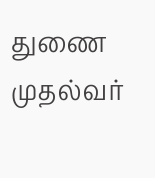துணை முதல்வர்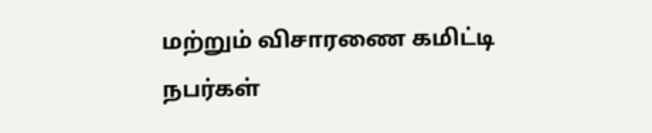மற்றும் விசாரணை கமிட்டி நபர்கள்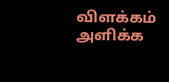விளக்கம் அளிக்க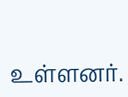உள்ளனர்.